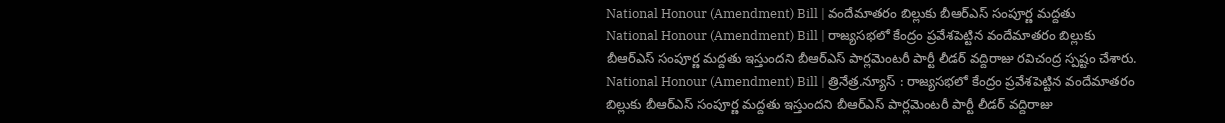National Honour (Amendment) Bill | వందేమాతరం బిల్లుకు బీఆర్ఎస్ సంపూర్ణ మద్దతు
National Honour (Amendment) Bill | రాజ్యసభలో కేంద్రం ప్రవేశపెట్టిన వందేమాతరం బిల్లుకు బీఆర్ఎస్ సంపూర్ణ మద్దతు ఇస్తుందని బీఆర్ఎస్ పార్లమెంటరీ పార్టీ లీడర్ వద్దిరాజు రవిచంద్ర స్పష్టం చేశారు.
National Honour (Amendment) Bill | త్రినేత్ర.న్యూస్ : రాజ్యసభలో కేంద్రం ప్రవేశపెట్టిన వందేమాతరం బిల్లుకు బీఆర్ఎస్ సంపూర్ణ మద్దతు ఇస్తుందని బీఆర్ఎస్ పార్లమెంటరీ పార్టీ లీడర్ వద్దిరాజు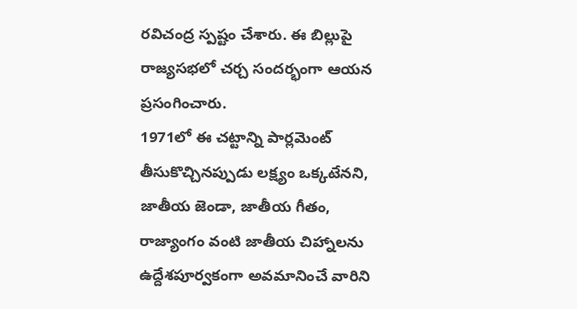రవిచంద్ర స్పష్టం చేశారు. ఈ బిల్లుపై రాజ్యసభలో చర్చ సందర్భంగా ఆయన ప్రసంగించారు.
1971లో ఈ చట్టాన్ని పార్లమెంట్ తీసుకొచ్చినప్పుడు లక్ష్యం ఒక్కటేనని, జాతీయ జెండా, జాతీయ గీతం, రాజ్యాంగం వంటి జాతీయ చిహ్నాలను ఉద్దేశపూర్వకంగా అవమానించే వారిని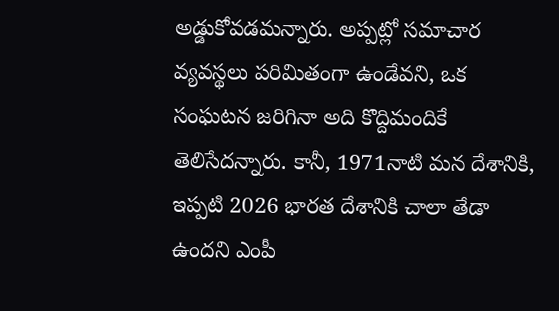అడ్డుకోవడమన్నారు. అప్పట్లో సమాచార వ్యవస్థలు పరిమితంగా ఉండేవని, ఒక సంఘటన జరిగినా అది కొద్దిమందికే తెలిసేదన్నారు. కానీ, 1971నాటి మన దేశానికి, ఇప్పటి 2026 భారత దేశానికి చాలా తేడా ఉందని ఎంపీ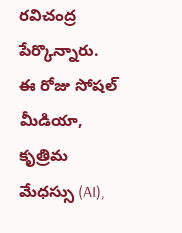రవిచంద్ర పేర్కొన్నారు. ఈ రోజు సోషల్ మీడియా, కృత్రిమ మేధస్సు (AI),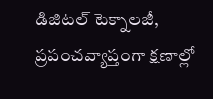డిజిటల్ టెక్నాలజీ, ప్రపంచవ్యాప్తంగా క్షణాల్లో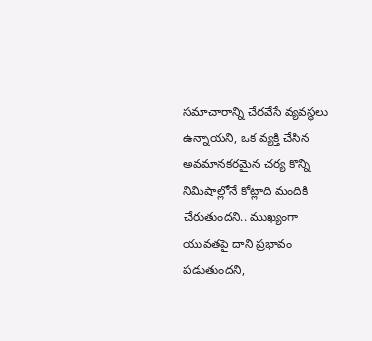సమాచారాన్ని చేరవేసే వ్యవస్థలు ఉన్నాయని, ఒక వ్యక్తి చేసిన అవమానకరమైన చర్య కొన్ని నిమిషాల్లోనే కోట్లాది మందికి చేరుతుందని.. ముఖ్యంగా యువతపై దాని ప్రభావం పడుతుందని,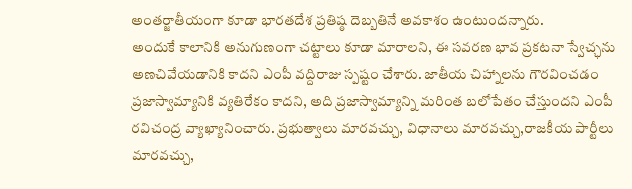అంతర్జాతీయంగా కూడా భారతదేశ ప్రతిష్ఠ దెబ్బతినే అవకాశం ఉంటుందన్నారు.
అందుకే కాలానికి అనుగుణంగా చట్టాలు కూడా మారాలని, ఈ సవరణ భావ ప్రకటనా స్వేచ్ఛను అణచివేయడానికి కాదని ఎంపీ వద్దిరాజు స్పష్టం చేశారు. జాతీయ చిహ్నాలను గౌరవించడం ప్రజాస్వామ్యానికి వ్యతిరేకం కాదని, అది ప్రజాస్వామ్యాన్ని మరింత బలోపేతం చేస్తుందని ఎంపీ రవిచంద్ర వ్యాఖ్యానించారు. ప్రభుత్వాలు మారవచ్చు, విధానాలు మారవచ్చు,రాజకీయ పార్టీలు మారవచ్చు,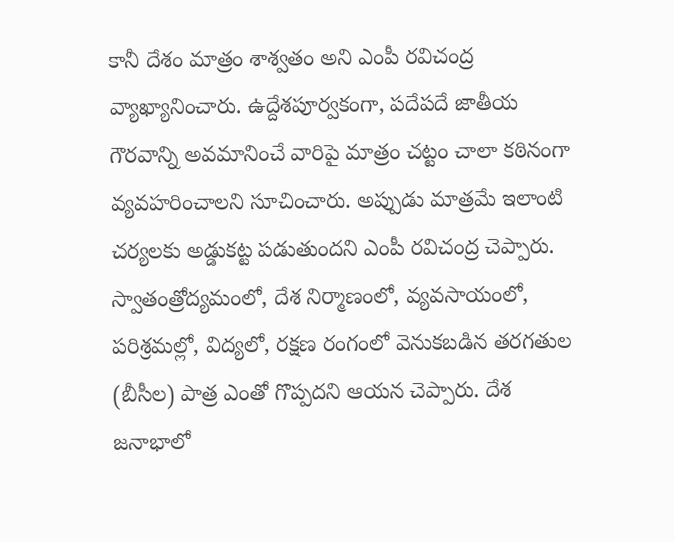కానీ దేశం మాత్రం శాశ్వతం అని ఎంపీ రవిచంద్ర వ్యాఖ్యానించారు. ఉద్దేశపూర్వకంగా, పదేపదే జాతీయ గౌరవాన్ని అవమానించే వారిపై మాత్రం చట్టం చాలా కఠినంగా వ్యవహరించాలని సూచించారు. అప్పుడు మాత్రమే ఇలాంటి చర్యలకు అడ్డుకట్ట పడుతుందని ఎంపీ రవిచంద్ర చెప్పారు.
స్వాతంత్రోద్యమంలో, దేశ నిర్మాణంలో, వ్యవసాయంలో, పరిశ్రమల్లో, విద్యలో, రక్షణ రంగంలో వెనుకబడిన తరగతుల (బీసీల) పాత్ర ఎంతో గొప్పదని ఆయన చెప్పారు. దేశ జనాభాలో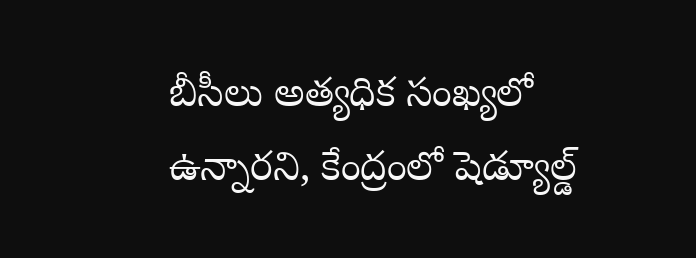బీసీలు అత్యధిక సంఖ్యలో ఉన్నారని, కేంద్రంలో షెడ్యూల్డ్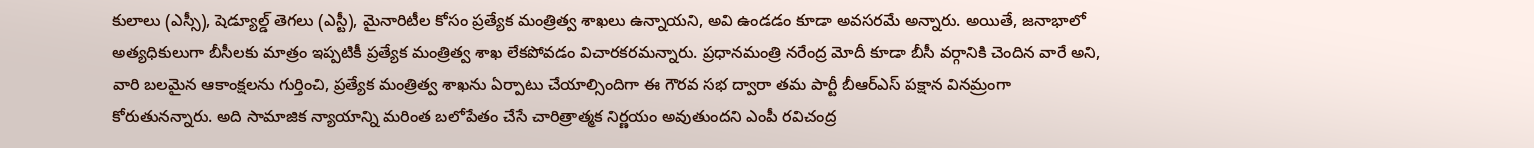కులాలు (ఎస్సీ), షెడ్యూల్డ్ తెగలు (ఎస్టీ), మైనారిటీల కోసం ప్రత్యేక మంత్రిత్వ శాఖలు ఉన్నాయని, అవి ఉండడం కూడా అవసరమే అన్నారు. అయితే, జనాభాలో అత్యధికులుగా బీసీలకు మాత్రం ఇప్పటికీ ప్రత్యేక మంత్రిత్వ శాఖ లేకపోవడం విచారకరమన్నారు. ప్రధానమంత్రి నరేంద్ర మోదీ కూడా బీసీ వర్గానికి చెందిన వారే అని, వారి బలమైన ఆకాంక్షలను గుర్తించి, ప్రత్యేక మంత్రిత్వ శాఖను ఏర్పాటు చేయాల్సిందిగా ఈ గౌరవ సభ ద్వారా తమ పార్టీ బీఆర్ఎస్ పక్షాన వినమ్రంగా కోరుతునన్నారు. అది సామాజిక న్యాయాన్ని మరింత బలోపేతం చేసే చారిత్రాత్మక నిర్ణయం అవుతుందని ఎంపీ రవిచంద్ర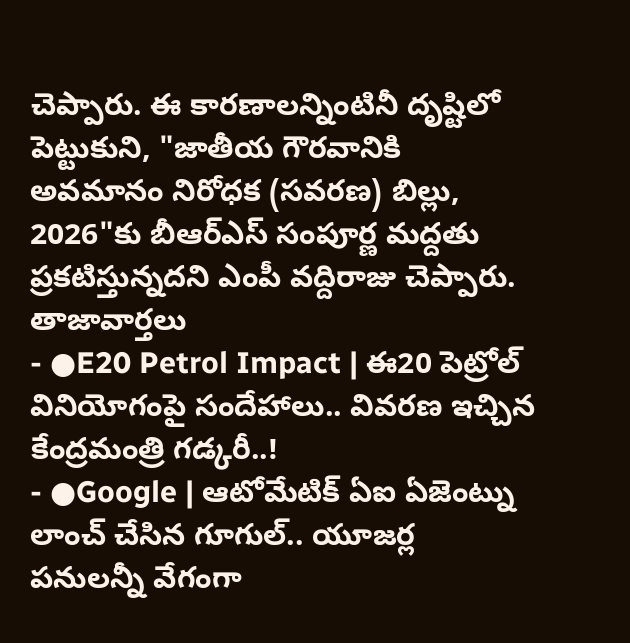చెప్పారు. ఈ కారణాలన్నింటినీ దృష్టిలో పెట్టుకుని, "జాతీయ గౌరవానికి అవమానం నిరోధక (సవరణ) బిల్లు, 2026"కు బీఆర్ఎస్ సంపూర్ణ మద్దతు ప్రకటిస్తున్నదని ఎంపీ వద్దిరాజు చెప్పారు.
తాజావార్తలు
- ●E20 Petrol Impact | ఈ20 పెట్రోల్ వినియోగంపై సందేహాలు.. వివరణ ఇచ్చిన కేంద్రమంత్రి గడ్కరీ..!
- ●Google | ఆటోమేటిక్ ఏఐ ఏజెంట్ను లాంచ్ చేసిన గూగుల్.. యూజర్ల పనులన్నీ వేగంగా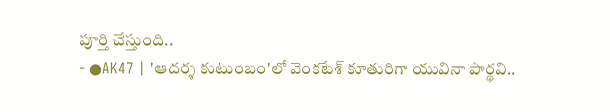పూర్తి చేస్తుంది..
- ●AK47 | 'ఆదర్శ కుటుంబం'లో వెంకటేశ్ కూతురిగా యువినా పార్థవి..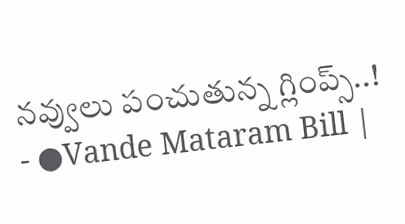నవ్వులు పంచుతున్న గ్లింప్స్..!
- ●Vande Mataram Bill |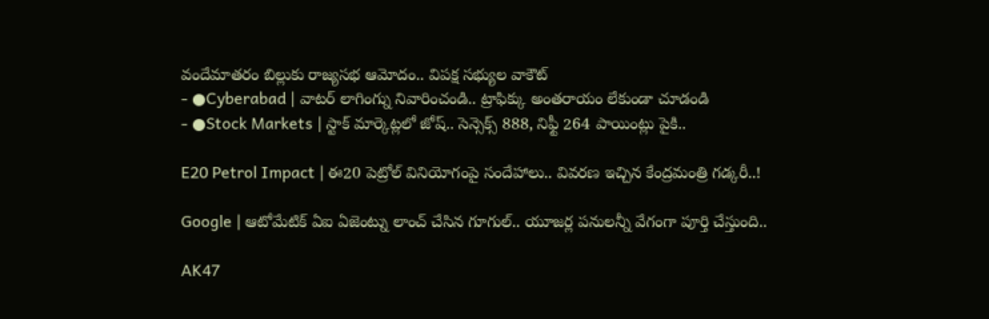వందేమాతరం బిల్లుకు రాజ్యసభ ఆమోదం.. విపక్ష సభ్యుల వాకౌట్
- ●Cyberabad | వాటర్ లాగింగ్ను నివారించండి.. ట్రాఫిక్కు అంతరాయం లేకుండా చూడండి
- ●Stock Markets | స్టాక్ మార్కెట్లలో జోష్.. సెన్సెక్స్ 888, నిఫ్టీ 264 పాయింట్లు పైకి..

E20 Petrol Impact | ఈ20 పెట్రోల్ వినియోగంపై సందేహాలు.. వివరణ ఇచ్చిన కేంద్రమంత్రి గడ్కరీ..!

Google | ఆటోమేటిక్ ఏఐ ఏజెంట్ను లాంచ్ చేసిన గూగుల్.. యూజర్ల పనులన్నీ వేగంగా పూర్తి చేస్తుంది..

AK47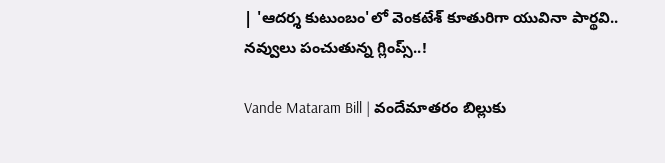| 'ఆదర్శ కుటుంబం'లో వెంకటేశ్ కూతురిగా యువినా పార్థవి.. నవ్వులు పంచుతున్న గ్లింప్స్..!

Vande Mataram Bill | వందేమాతరం బిల్లుకు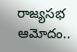రాజ్యసభ ఆమోదం..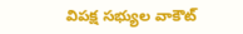విపక్ష సభ్యుల వాకౌట్